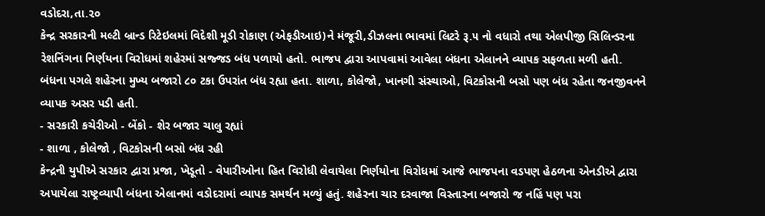વડોદરા,તા.૨૦
કેન્દ્ર સરકારની મલ્ટી બ્રાન્ડ રિટેઇલમાં વિદેશી મૂડી રોકાણ (એફડીઆઇ)ને મંજૂરી,ડીઝલના ભાવમાં લિટરે રૂ.૫ નો વધારો તથા એલપીજી સિલિન્ડરના રેશનિંગના નિર્ણયના વિરોધમાં શહેરમાં સજ્જડ બંધ પળાયો હતો. ભાજપ દ્વારા આપવામાં આવેલા બંધના એલાનને વ્યાપક સફળતા મળી હતી. બંધના પગલે શહેરના મુખ્ય બજારો ૮૦ ટકા ઉપરાંત બંધ રહ્યા હતા. શાળા, કોલેજો, ખાનગી સંસ્થાઓ, વિટકોસની બસો પણ બંધ રહેતા જનજીવનને વ્યાપક અસર પડી હતી.
- સરકારી કચેરીઓ - બેંકો - શેર બજાર ચાલુ રહ્યાં
- શાળા , કોલેજો , વિટકોસની બસો બંધ રહી
કેન્દ્રની યુપીએ સરકાર દ્વારા પ્રજા, ખેડૂતો - વેપારીઓના હિત વિરોધી લેવાયેલા નિર્ણયોના વિરોધમાં આજે ભાજપના વડપણ હેઠળના એનડીએ દ્વારા અપાયેલા રાષ્ટ્રવ્યાપી બંધના એલાનમાં વડોદરામાં વ્યાપક સમર્થન મળ્યું હતું. શહેરના ચાર દરવાજા વિસ્તારના બજારો જ નહિં પણ પરા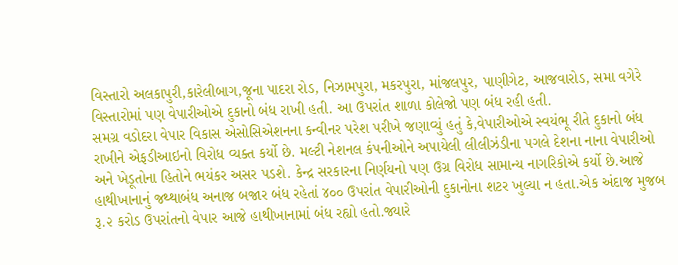વિસ્તારો અલકાપુરી,કારેલીબાગ,જૂના પાદરા રોડ, નિઝામપુરા, મકરપુરા, માંજલપુર, પાણીગેટ, આજવારોડ, સમા વગેરે વિસ્તારોમાં પણ વેપારીઓએ દુકાનો બંધ રાખી હતી. આ ઉપરાંત શાળા કોલેજો પણ બંધ રહી હતી.
સમગ્ર વડોદરા વેપાર વિકાસ એસોસિએશનના કન્વીનર પરેશ પરીખે જણાવ્યું હતું કે,વેપારીઓએ સ્વયંભૂ રીતે દુકાનો બંધ રાખીને એફડીઆઇનો વિરોધ વ્યક્ત કર્યો છે. મલ્ટી નેશનલ કંપનીઓને અપાયેલી લીલીઝંડીના પગલે દેશના નાના વેપારીઓ અને ખેડૂતોના હિતોને ભયંકર અસર પડશે. કેન્દ્ર સરકારના નિર્ણયનો પણ ઉગ્ર વિરોધ સામાન્ય નાગરિકોએ કર્યો છે.આજે હાથીખાનાનું જથ્થાબંધ અનાજ બજાર બંધ રહેતાં ૪૦૦ ઉપરાંત વેપારીઓની દુકાનોના શટર ખુલ્યા ન હતા.એક અંદાજ મુજબ રૂ.૨ કરોડ ઉપરાંતનો વેપાર આજે હાથીખાનામાં બંધ રહ્યો હતો.જ્યારે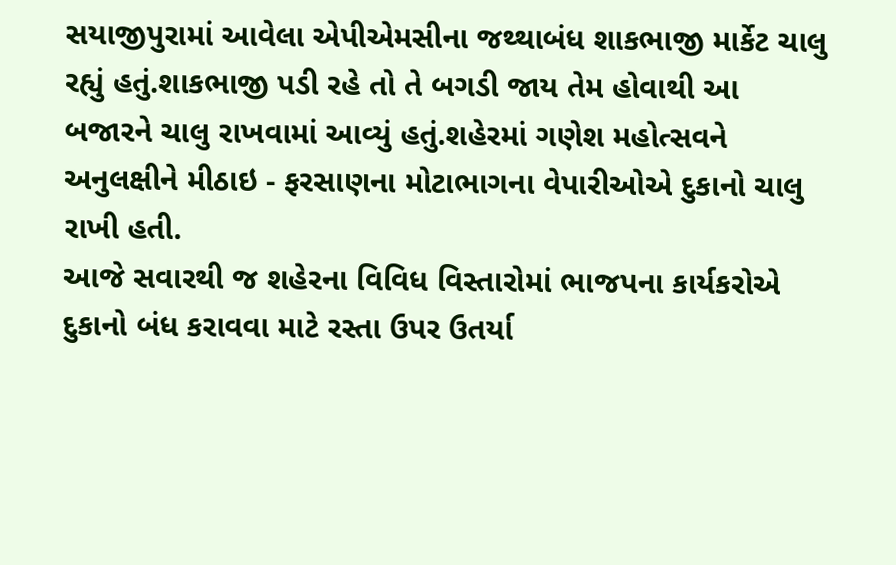સયાજીપુરામાં આવેલા એપીએમસીના જથ્થાબંધ શાકભાજી માર્કેટ ચાલુ રહ્યું હતું.શાકભાજી પડી રહે તો તે બગડી જાય તેમ હોવાથી આ બજારને ચાલુ રાખવામાં આવ્યું હતું.શહેરમાં ગણેશ મહોત્સવને અનુલક્ષીને મીઠાઇ - ફરસાણના મોટાભાગના વેપારીઓએ દુકાનો ચાલુ રાખી હતી.
આજે સવારથી જ શહેરના વિવિધ વિસ્તારોમાં ભાજપના કાર્યકરોએ દુકાનો બંધ કરાવવા માટે રસ્તા ઉપર ઉતર્યા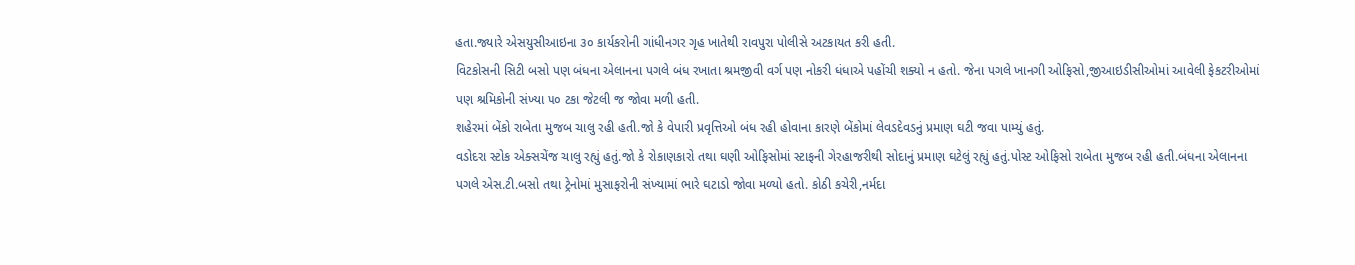હતા.જ્યારે એસયુસીઆઇના ૩૦ કાર્યકરોની ગાંધીનગર ગૃહ ખાતેથી રાવપુરા પોલીસે અટકાયત કરી હતી.
વિટકોસની સિટી બસો પણ બંધના એલાનના પગલે બંધ રખાતા શ્રમજીવી વર્ગ પણ નોકરી ધંધાએ પહોંચી શક્યો ન હતો. જેના પગલે ખાનગી ઓફિસો,જીઆઇડીસીઓમાં આવેલી ફેકટરીઓમાં પણ શ્રમિકોની સંખ્યા ૫૦ ટકા જેટલી જ જોવા મળી હતી.
શહેરમાં બેંકો રાબેતા મુજબ ચાલુ રહી હતી.જો કે વેપારી પ્રવૃત્તિઓ બંધ રહી હોવાના કારણે બેંકોમાં લેવડદેવડનું પ્રમાણ ઘટી જવા પામ્યું હતું.
વડોદરા સ્ટોક એક્સચેંજ ચાલુ રહ્યું હતું.જો કે રોકાણકારો તથા ઘણી ઓફિસોમાં સ્ટાફની ગેરહાજરીથી સોદાનું પ્રમાણ ઘટેલું રહ્યું હતું.પોસ્ટ ઓફિસો રાબેતા મુજબ રહી હતી.બંધના એલાનના પગલે એસ.ટી.બસો તથા ટ્રેનોમાં મુસાફરોની સંખ્યામાં ભારે ઘટાડો જોવા મળ્યો હતો. કોઠી કચેરી,નર્મદા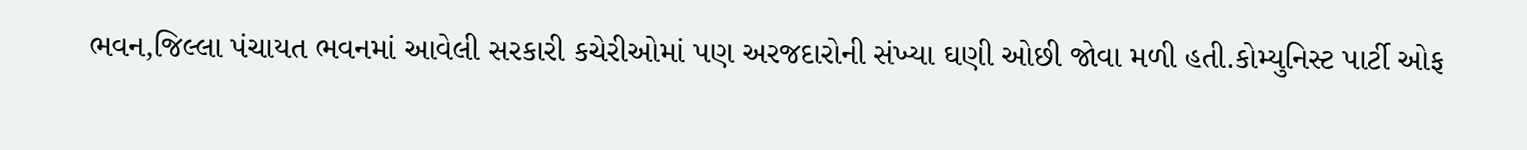ભવન,જિલ્લા પંચાયત ભવનમાં આવેલી સરકારી કચેરીઓમાં પણ અરજદારોની સંખ્યા ઘણી ઓછી જોવા મળી હતી.કોમ્યુનિસ્ટ પાર્ટી ઓફ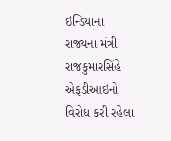ઇન્ડિયાના રાજ્યના મંત્રી રાજકુમારસિંહે એફડીઆઇનો વિરોધ કરી રહેલા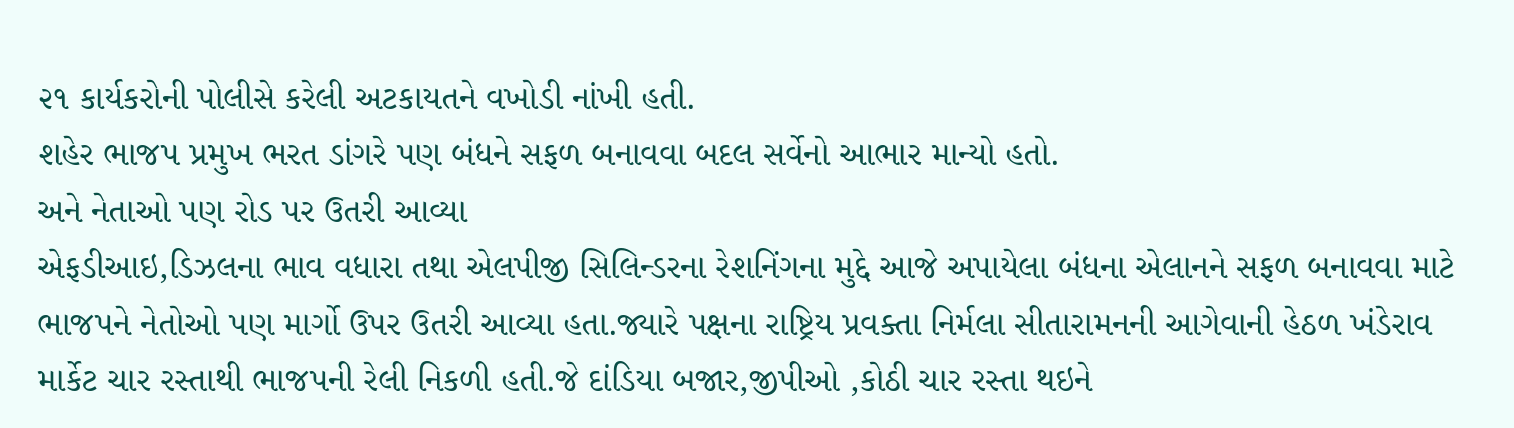૨૧ કાર્યકરોની પોલીસે કરેલી અટકાયતને વખોડી નાંખી હતી.
શહેર ભાજપ પ્રમુખ ભરત ડાંગરે પણ બંધને સફળ બનાવવા બદલ સર્વેનો આભાર માન્યો હતો.
અને નેતાઓ પણ રોડ પર ઉતરી આવ્યા
એફડીઆઇ,ડિઝલના ભાવ વધારા તથા એલપીજી સિલિન્ડરના રેશનિંગના મુદ્દે આજે અપાયેલા બંધના એલાનને સફળ બનાવવા માટે ભાજપને નેતોઓ પણ માર્ગો ઉપર ઉતરી આવ્યા હતા.જ્યારે પક્ષના રાષ્ટ્રિય પ્રવક્તા નિર્મલા સીતારામનની આગેવાની હેઠળ ખંડેરાવ માર્કેટ ચાર રસ્તાથી ભાજપની રેલી નિકળી હતી.જે દાંડિયા બજાર,જીપીઓ ,કોઠી ચાર રસ્તા થઇને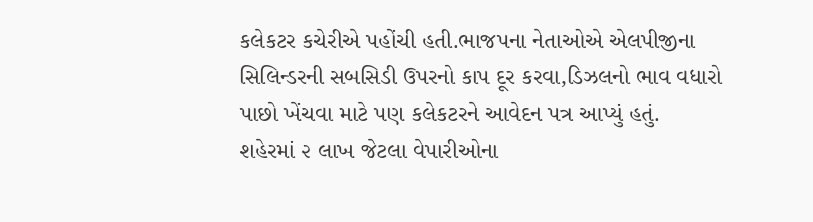કલેકટર કચેરીએ પહોંચી હતી.ભાજપના નેતાઓએ એલપીજીના સિલિન્ડરની સબસિડી ઉપરનો કાપ દૂર કરવા,ડિઝલનો ભાવ વધારો પાછો ખેંચવા માટે પણ કલેકટરને આવેદન પત્ર આપ્યું હતું.
શહેરમાં ૨ લાખ જેટલા વેપારીઓના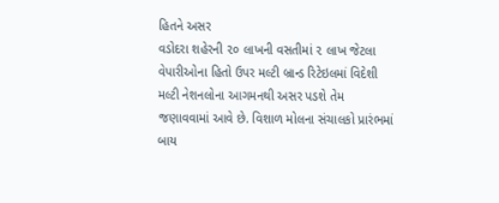હિતને અસર
વડોદરા શહેરની ૨૦ લાખની વસતીમાં ૨ લાખ જેટલા વેપારીઓના હિતો ઉપર મલ્ટી બ્રાન્ડ રિટેઇલમાં વિદેશી મલ્ટી નેશનલોના આગમનથી અસર પડશે તેમ જણાવવામાં આવે છે. વિશાળ મોલના સંચાલકો પ્રારંભમાં બાય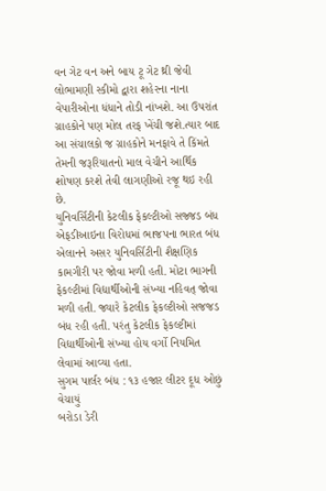વન ગેટ વન અને બાય ટૂ ગેટ થ્રી જેવી લોભામણી સ્કીમો દ્વારા શહેરના નાના વેપારીઓના ધંધાને તોડી નાંખશે. આ ઉપરાંત ગ્રાહકોને પણ મોલ તરફ ખેંચી જશે.ત્યાર બાદ આ સંચાલકો જ ગ્રાહકોને મનફાવે તે કિંમતે તેમની જરૂરિયાતનો માલ વેચીને આર્થિક શોષણ કરશે તેવી લાગણીઓ રજૂ થઇ રહી છે.
યુનિવર્સિટીની કેટલીક ફેકલ્ટીઓ સજ્જડ બંધ
એફડીઆઇના વિરોધમાં ભાજપના ભારત બંધ એલાનને અસર યુનિવર્સિટીની શૈક્ષણિક કામગીરી પર જોવા મળી હતી. મોટા ભાગની ફેકલ્ટીમાં વિદ્યાર્થીઓની સંખ્યા નહિવત્ જોવા મળી હતી. જ્યારે કેટલીક ફેકલ્ટીઓ સજજડ બંધ રહી હતી. પરંતુ કેટલીક ફેકલ્ટીમાં વિદ્યાર્થીઓની સંખ્યા હોય વર્ગો નિયમિત લેવામાં આવ્યા હતા.
સુગમ પાર્લર બંધ : ૧૩ હજાર લીટર દૂધ ઓછું વેચાયું
બરોડા ડેરી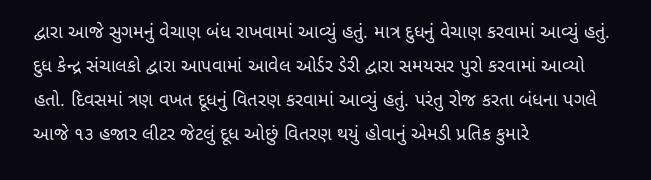દ્વારા આજે સુગમનું વેચાણ બંધ રાખવામાં આવ્યું હતું. માત્ર દુધનું વેચાણ કરવામાં આવ્યું હતું. દુધ કેન્દ્ર સંચાલકો દ્વારા આપવામાં આવેલ ઓર્ડર ડેરી દ્વારા સમયસર પુરો કરવામાં આવ્યો હતો. દિવસમાં ત્રણ વખત દૂધનું વિતરણ કરવામાં આવ્યું હતું. પરંતુ રોજ કરતા બંધના પગલે આજે ૧૩ હજાર લીટર જેટલું દૂધ ઓછું વિતરણ થયું હોવાનું એમડી પ્રતિક કુમારે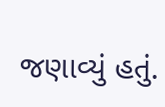જણાવ્યું હતું.